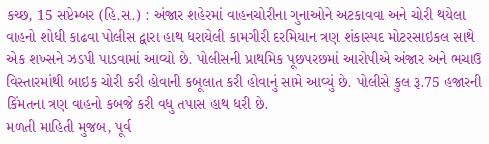કચ્છ, 15 સપ્ટેમ્બર (હિ.સ.) : અંજાર શહેરમાં વાહનચોરીના ગુનાઓને અટકાવવા અને ચોરી થયેલા વાહનો શોધી કાઢવા પોલીસ દ્વારા હાથ ધરાયેલી કામગીરી દરમિયાન ત્રણ શંકાસ્પદ મોટરસાઇકલ સાથે એક શખ્સને ઝડપી પાડવામાં આવ્યો છે. પોલીસની પ્રાથમિક પૂછપરછમાં આરોપીએ અંજાર અને ભચાઉ વિસ્તારમાંથી બાઇક ચોરી કરી હોવાની કબૂલાત કરી હોવાનું સામે આવ્યું છે. પોલીસે કુલ રૂ.75 હજારની કિંમતના ત્રણ વાહનો કબજે કરી વધુ તપાસ હાથ ધરી છે.
મળતી માહિતી મુજબ, પૂર્વ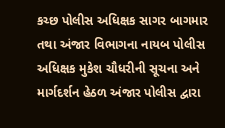કચ્છ પોલીસ અધિક્ષક સાગર બાગમાર તથા અંજાર વિભાગના નાયબ પોલીસ અધિક્ષક મુકેશ ચૌધરીની સૂચના અને માર્ગદર્શન હેઠળ અંજાર પોલીસ દ્વારા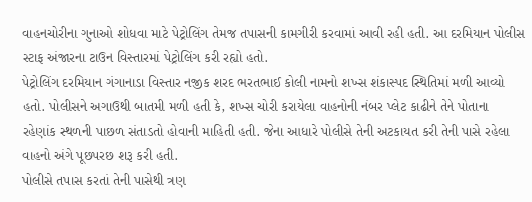વાહનચોરીના ગુનાઓ શોધવા માટે પેટ્રોલિંગ તેમજ તપાસની કામગીરી કરવામાં આવી રહી હતી. આ દરમિયાન પોલીસ સ્ટાફ અંજારના ટાઉન વિસ્તારમાં પેટ્રોલિંગ કરી રહ્યો હતો.
પેટ્રોલિંગ દરમિયાન ગંગાનાડા વિસ્તાર નજીક શરદ ભરતભાઈ કોલી નામનો શખ્સ શંકાસ્પદ સ્થિતિમાં મળી આવ્યો હતો. પોલીસને અગાઉથી બાતમી મળી હતી કે, શખ્સ ચોરી કરાયેલા વાહનોની નંબર પ્લેટ કાઢીને તેને પોતાના રહેણાંક સ્થળની પાછળ સંતાડતો હોવાની માહિતી હતી. જેના આધારે પોલીસે તેની અટકાયત કરી તેની પાસે રહેલા વાહનો અંગે પૂછપરછ શરૂ કરી હતી.
પોલીસે તપાસ કરતાં તેની પાસેથી ત્રણ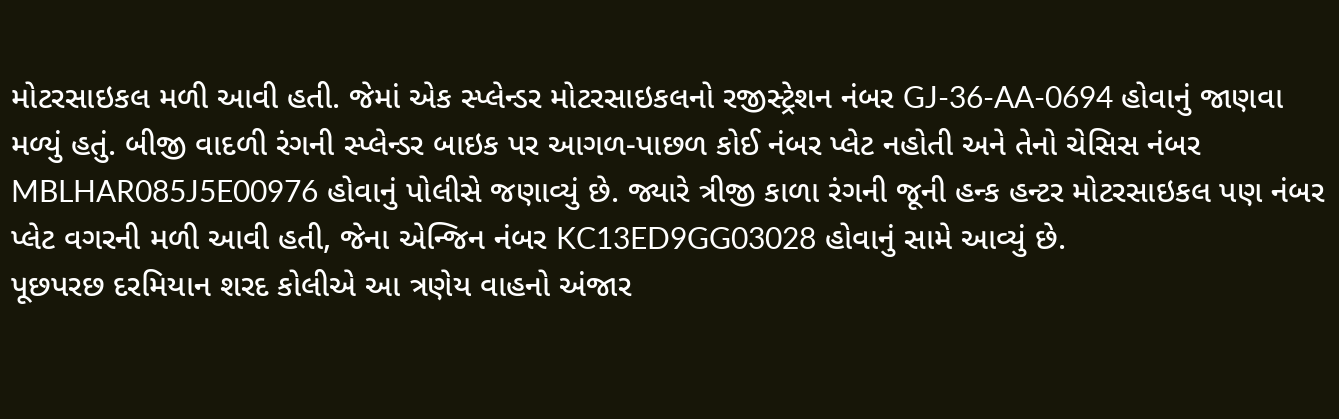મોટરસાઇકલ મળી આવી હતી. જેમાં એક સ્પ્લેન્ડર મોટરસાઇકલનો રજીસ્ટ્રેશન નંબર GJ-36-AA-0694 હોવાનું જાણવા મળ્યું હતું. બીજી વાદળી રંગની સ્પ્લેન્ડર બાઇક પર આગળ-પાછળ કોઈ નંબર પ્લેટ નહોતી અને તેનો ચેસિસ નંબર MBLHAR085J5E00976 હોવાનું પોલીસે જણાવ્યું છે. જ્યારે ત્રીજી કાળા રંગની જૂની હન્ક હન્ટર મોટરસાઇકલ પણ નંબર પ્લેટ વગરની મળી આવી હતી, જેના એન્જિન નંબર KC13ED9GG03028 હોવાનું સામે આવ્યું છે.
પૂછપરછ દરમિયાન શરદ કોલીએ આ ત્રણેય વાહનો અંજાર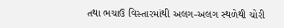તથા ભચાઉ વિસ્તારમાંથી અલગ-અલગ સ્થળેથી ચોરી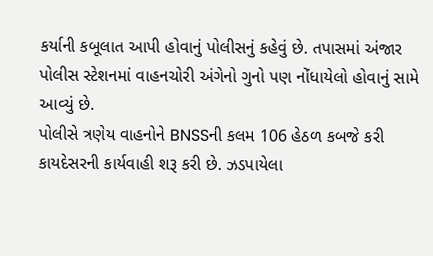કર્યાની કબૂલાત આપી હોવાનું પોલીસનું કહેવું છે. તપાસમાં અંજાર પોલીસ સ્ટેશનમાં વાહનચોરી અંગેનો ગુનો પણ નોંધાયેલો હોવાનું સામે આવ્યું છે.
પોલીસે ત્રણેય વાહનોને BNSSની કલમ 106 હેઠળ કબજે કરી કાયદેસરની કાર્યવાહી શરૂ કરી છે. ઝડપાયેલા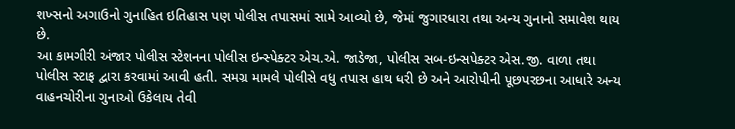શખ્સનો અગાઉનો ગુનાહિત ઇતિહાસ પણ પોલીસ તપાસમાં સામે આવ્યો છે, જેમાં જુગારધારા તથા અન્ય ગુનાનો સમાવેશ થાય છે.
આ કામગીરી અંજાર પોલીસ સ્ટેશનના પોલીસ ઇન્સ્પેક્ટર એચ.એ. જાડેજા, પોલીસ સબ-ઇન્સપેક્ટર એસ.જી. વાળા તથા પોલીસ સ્ટાફ દ્વારા કરવામાં આવી હતી. સમગ્ર મામલે પોલીસે વધુ તપાસ હાથ ધરી છે અને આરોપીની પૂછપરછના આધારે અન્ય વાહનચોરીના ગુનાઓ ઉકેલાય તેવી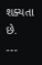શક્યતા છે.
---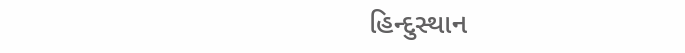હિન્દુસ્થાન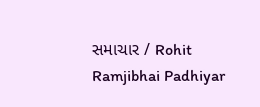સમાચાર / Rohit Ramjibhai Padhiyar